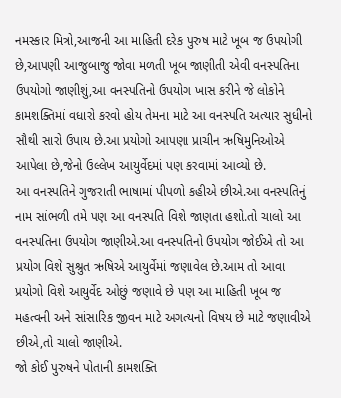નમસ્કાર મિત્રો,આજની આ માહિતી દરેક પુરુષ માટે ખૂબ જ ઉપયોગી છે,આપણી આજુબાજુ જોવા મળતી ખૂબ જાણીતી એવી વનસ્પતિના ઉપયોગો જાણીશું,આ વનસ્પતિનો ઉપયોગ ખાસ કરીને જે લોકોને કામશક્તિમાં વધારો કરવો હોય તેમના માટે આ વનસ્પતિ અત્યાર સુધીનો સૌથી સારો ઉપાય છે.આ પ્રયોગો આપણા પ્રાચીન ઋષિમુનિઓએ આપેલા છે,જેનો ઉલ્લેખ આયુર્વેદમાં પણ કરવામાં આવ્યો છે.
આ વનસ્પતિને ગુજરાતી ભાષામાં પીપળો કહીએ છીએ.આ વનસ્પતિનું નામ સાંભળી તમે પણ આ વનસ્પતિ વિશે જાણતા હશો.તો ચાલો આ વનસ્પતિના ઉપયોગ જાણીએ.આ વનસ્પતિનો ઉપયોગ જોઈએ તો આ પ્રયોગ વિશે સુશ્રુત ઋષિએ આયુર્વેમાં જણાવેલ છે.આમ તો આવા પ્રયોગો વિશે આયુર્વેદ ઓછું જણાવે છે પણ આ માહિતી ખૂબ જ મહત્વની અને સાંસારિક જીવન માટે અગત્યનો વિષય છે માટે જણાવીએ છીએ,તો ચાલો જાણીએ.
જો કોઈ પુરુષને પોતાની કામશક્તિ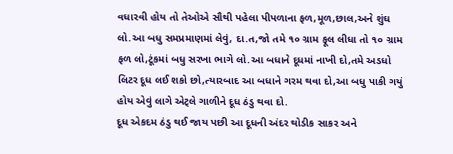વધારવી હોય તો તેઓએ સૌથી પહેલા પીપળાના ફળ,મૂળ,છાલ,અને શુંઘ લો.આ બધુ સમપ્રમાણમાં લેવું, દા.ત,જો તમે ૧૦ ગ્રામ ફૂલ લીધા તો ૧૦ ગ્રામ ફળ લો,ટૂંકમાં બધુ સરખા ભાગે લો.આ બધાને દૂધમાં નાખી દો,તમે અડધો લિટર દૂધ લઈ શકો છો,ત્યારબાદ આ બધાને ગરમ થવા દો,આ બધુ પાકી ગયું હોય એવું લાગે એટ્લે ગાળીને દૂધ ઠંડુ થવા દો.
દૂધ એકદમ ઠંડુ થઈ જાય પછી આ દૂધની અંદર થોડીક સાકર અને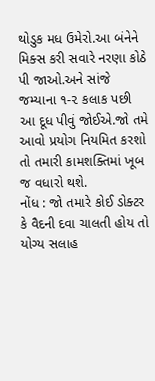થોડુક મધ ઉમેરો.આ બંનેને મિક્સ કરી સવારે નરણા કોઠે પી જાઓ.અને સાંજે જમ્યાના ૧-૨ કલાક પછી આ દૂધ પીવું જોઈએ.જો તમે આવો પ્રયોગ નિયમિત કરશો તો તમારી કામશક્તિમાં ખૂબ જ વધારો થશે.
નોંધ : જો તમારે કોઈ ડોક્ટર કે વૈદની દવા ચાલતી હોય તો યોગ્ય સલાહ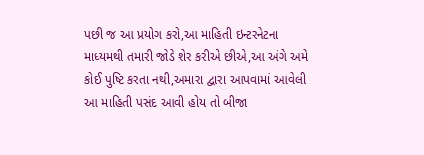પછી જ આ પ્રયોગ કરો,આ માહિતી ઇન્ટરનેટના માધ્યમથી તમારી જોડે શેર કરીએ છીએ,આ અંગે અમે કોઈ પુષ્ટિ કરતા નથી,અમારા દ્વારા આપવામાં આવેલી આ માહિતી પસંદ આવી હોય તો બીજા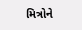મિત્રોને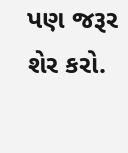પણ જરૂર શેર કરો.